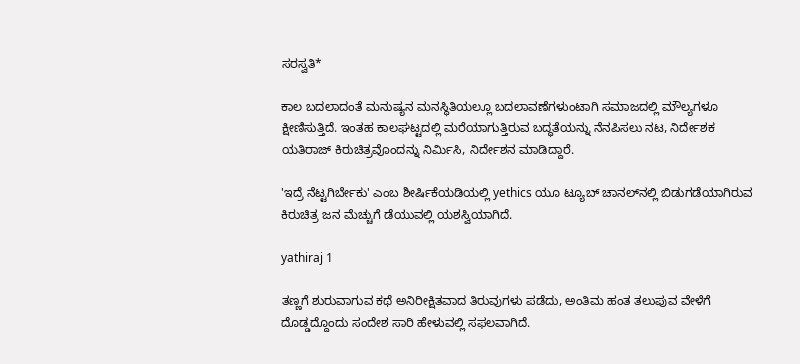ಸರಸ್ವತಿ*

ಕಾಲ ಬದಲಾದಂತೆ ಮನುಷ್ಯನ ಮನಸ್ಥಿತಿಯಲ್ಲೂ ಬದಲಾವಣೆಗಳುಂಟಾಗಿ ಸಮಾಜದಲ್ಲಿ ಮೌಲ್ಯಗಳೂ ಕ್ಷೀಣಿಸುತ್ತಿದೆ. ಇಂತಹ ಕಾಲಘಟ್ಟದಲ್ಲಿ ಮರೆಯಾಗುತ್ತಿರುವ ಬದ್ಧತೆಯನ್ನು ನೆನಪಿಸಲು ನಟ, ನಿರ್ದೇಶಕ ಯತಿರಾಜ್ ಕಿರುಚಿತ್ರವೊಂದನ್ನು ನಿರ್ಮಿಸಿ, ನಿರ್ದೇಶನ ಮಾಡಿದ್ದಾರೆ.

'ಇದ್ರೆ ನೆಟ್ಟಗಿರ್ಬೇಕು' ಎಂಬ ಶೀರ್ಷಿಕೆಯಡಿಯಲ್ಲಿ yethics ಯೂ ಟ್ಯೂಬ್ ಚಾನಲ್‌ನಲ್ಲಿ ಬಿಡುಗಡೆಯಾಗಿರುವ ಕಿರುಚಿತ್ರ ಜನ ಮೆಚ್ಚುಗೆ ಡೆಯುವಲ್ಲಿ ಯಶಸ್ವಿಯಾಗಿದೆ.

yathiraj 1

ತಣ್ಣಗೆ ಶುರುವಾಗುವ ಕಥೆ ಅನಿರೀಕ್ಷಿತವಾದ ತಿರುವುಗಳು ಪಡೆದು, ಅಂತಿಮ ಹಂತ ತಲುಪುವ ವೇಳೆಗೆ ದೊಡ್ಡದ್ದೊಂದು ಸಂದೇಶ ಸಾರಿ ಹೇಳುವಲ್ಲಿ ಸಫಲವಾಗಿದೆ.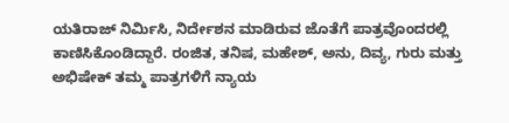ಯತಿರಾಜ್ ನಿರ್ಮಿಸಿ, ನಿರ್ದೇಶನ ಮಾಡಿರುವ ಜೊತೆಗೆ ಪಾತ್ರವೊಂದರಲ್ಲಿ ಕಾಣಿಸಿಕೊಂಡಿದ್ದಾರೆ. ರಂಜಿತ, ತನಿಷ, ಮಹೇಶ್, ಅನು, ದಿವ್ಯ, ಗುರು ಮತ್ತು ಅಭಿಷೇಕ್ ತಮ್ಮ ಪಾತ್ರಗಳಿಗೆ ನ್ಯಾಯ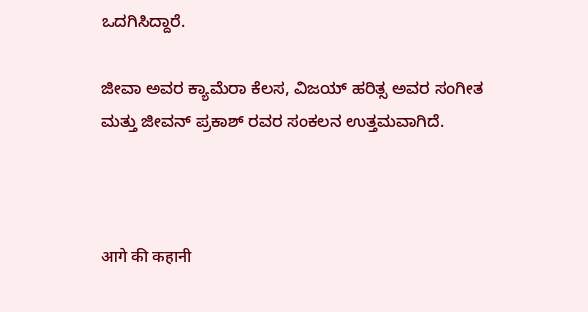ಒದಗಿಸಿದ್ದಾರೆ.

ಜೀವಾ ಅವರ ಕ್ಯಾಮೆರಾ ಕೆಲಸ, ವಿಜಯ್ ಹರಿತ್ಸ ಅವರ ಸಂಗೀತ ಮತ್ತು ಜೀವನ್ ಪ್ರಕಾಶ್ ರವರ ಸಂಕಲನ ಉತ್ತಮವಾಗಿದೆ.



आगे की कहानी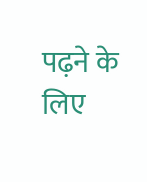पढ़ने के लिए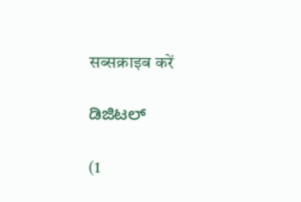सब्सक्राइब करें

ಡಿಜಿಟಲ್

(1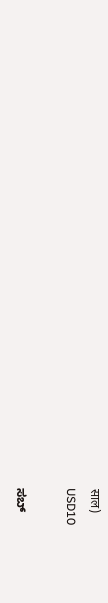साल)
USD10

ಸಬ್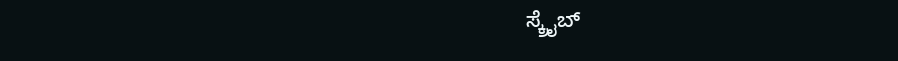ಸ್ಕ್ರೈಬ್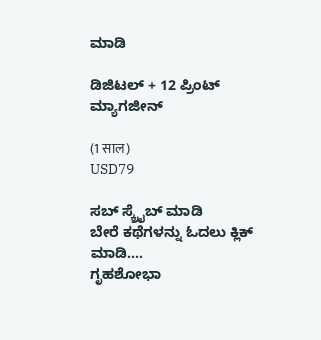ಮಾಡಿ

ಡಿಜಿಟಲ್ + 12 ಪ್ರಿಂಟ್ ಮ್ಯಾಗಜೀನ್

(1 साल)
USD79

ಸಬ್ ಸ್ಕ್ರೈಬ್ ಮಾಡಿ
ಬೇರೆ ಕಥೆಗಳನ್ನು ಓದಲು ಕ್ಲಿಕ್ ಮಾಡಿ....
ಗೃಹಶೋಭಾ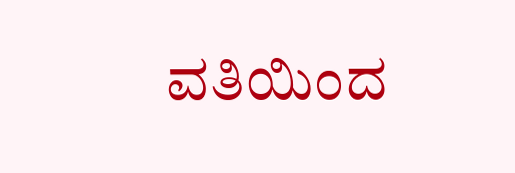ವತಿಯಿಂದ